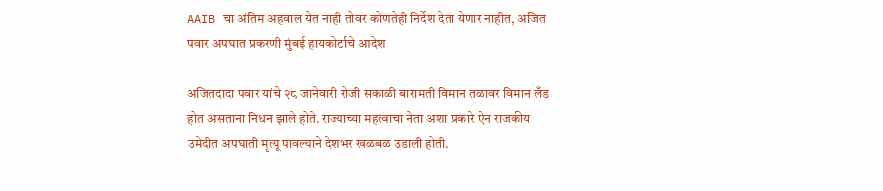AAIB चा अंतिम अहवाल येत नाही तोवर कोणतेही निर्देश देता येणार नाहीत, अजित पवार अपघात प्रकरणी मुंबई हायकोर्टाचे आदेश

अजितदादा पवार यांचे २८ जानेवारी रोजी सकाळी बारामती विमान तळावर विमान लँड होत असताना निधन झाले होते. राज्याच्या महत्वाचा नेता अशा प्रकारे ऐन राजकीय उमेदीत अपघाती मृत्यू पावल्याने देशभर खळबळ उडाली होती.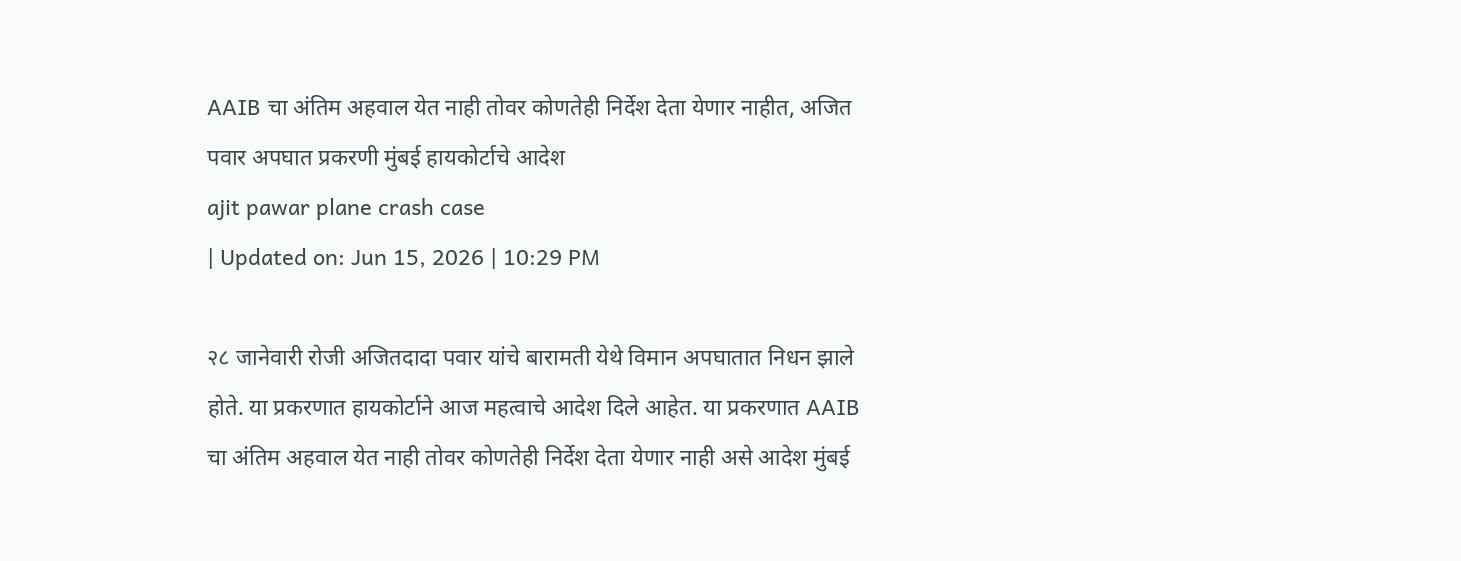AAIB चा अंतिम अहवाल येत नाही तोवर कोणतेही निर्देश देता येणार नाहीत, अजित पवार अपघात प्रकरणी मुंबई हायकोर्टाचे आदेश
ajit pawar plane crash case
| Updated on: Jun 15, 2026 | 10:29 PM

२८ जानेवारी रोजी अजितदादा पवार यांचे बारामती येथे विमान अपघातात निधन झाले होते. या प्रकरणात हायकोर्टाने आज महत्वाचे आदेश दिले आहेत. या प्रकरणात AAIB चा अंतिम अहवाल येत नाही तोवर कोणतेही निर्देश देता येणार नाही असे आदेश मुंबई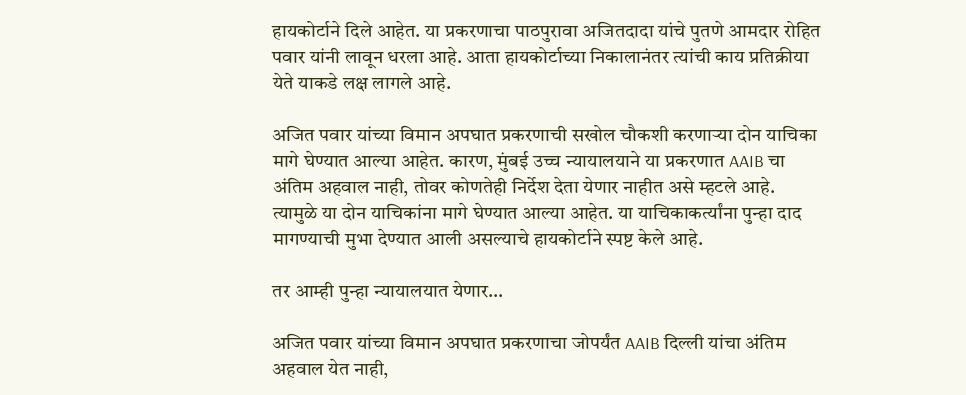हायकोर्टाने दिले आहेत. या प्रकरणाचा पाठपुरावा अजितदादा यांचे पुतणे आमदार रोहित पवार यांनी लावून धरला आहे. आता हायकोर्टाच्या निकालानंतर त्यांची काय प्रतिक्रीया येते याकडे लक्ष लागले आहे.

अजित पवार यांच्या विमान अपघात प्रकरणाची सखोल चौकशी करणाऱ्या दोन याचिका मागे घेण्यात आल्या आहेत. कारण, मुंबई उच्च न्यायालयाने या प्रकरणात AAIB चा अंतिम अहवाल नाही, तोवर कोणतेही निर्देश देता येणार नाहीत असे म्हटले आहे. त्यामुळे या दोन याचिकांना मागे घेण्यात आल्या आहेत. या याचिकाकर्त्यांना पुन्हा दाद मागण्याची मुभा देण्यात आली असल्याचे हायकोर्टाने स्पष्ट केले आहे.

तर आम्ही पुन्हा न्यायालयात येणार…

अजित पवार यांच्या विमान अपघात प्रकरणाचा जोपर्यंत AAIB दिल्ली यांचा अंतिम अहवाल येत नाही,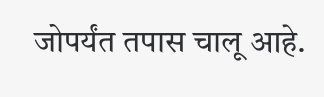जोपर्यंत तपास चालू आहे.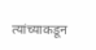त्यांच्याकडून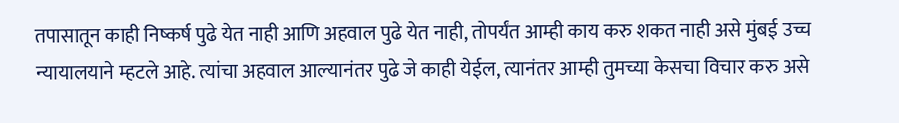तपासातून काही निष्कर्ष पुढे येत नाही आणि अहवाल पुढे येत नाही, तोपर्यंत आम्ही काय करु शकत नाही असे मुंबई उच्च न्यायालयाने म्हटले आहे. त्यांचा अहवाल आल्यानंतर पुढे जे काही येईल, त्यानंतर आम्ही तुमच्या केसचा विचार करु असे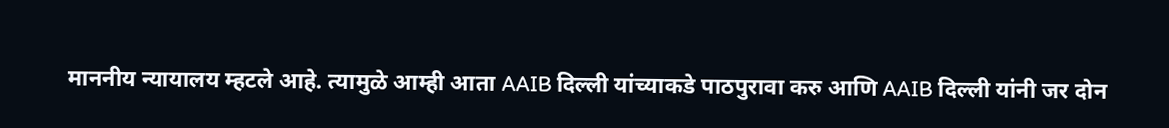माननीय न्यायालय म्हटले आहे. त्यामुळे आम्ही आता AAIB दिल्ली यांच्याकडे पाठपुरावा करु आणि AAIB दिल्ली यांनी जर दोन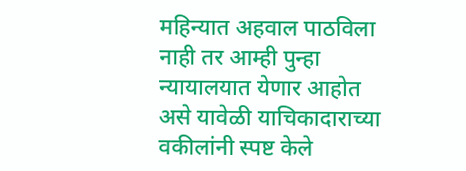महिन्यात अहवाल पाठविला नाही तर आम्ही पुन्हा न्यायालयात येणार आहोत असे यावेळी याचिकादाराच्या वकीलांनी स्पष्ट केले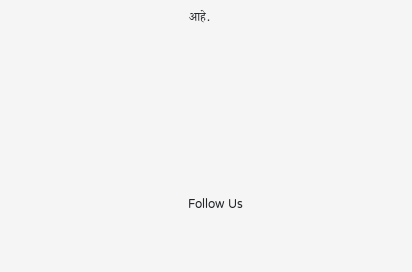आहे.







Follow Us